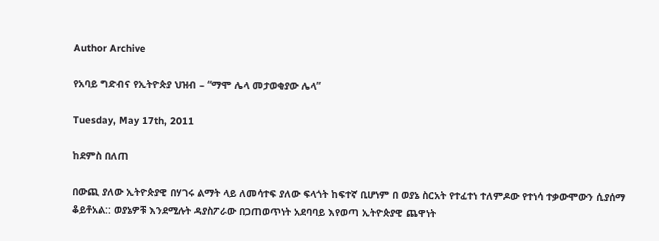Author Archive

የአባይ ግድብና የኢትዮጵያ ህዝብ – “ማሞ ሌላ መታወቂያው ሌላ”

Tuesday, May 17th, 2011

ከደምስ በለጠ

በውጪ ያለው ኢትዮጵያዊ በሃገሩ ልማት ላይ ለመሳተፍ ያለው ፍላጎት ከፍተኛ ቢሆነም በ ወያኔ ስርአት የተፈተነ ተለምዶው የተነሳ ተቃውሞውን ሲያሰማ ቆይቶአል:: ወያኔዎቹ እንደሚሉት ዳያስፖራው በጋጠወጥነት አደባባይ እየወጣ ኢትዮጵያዊ ጨዋነት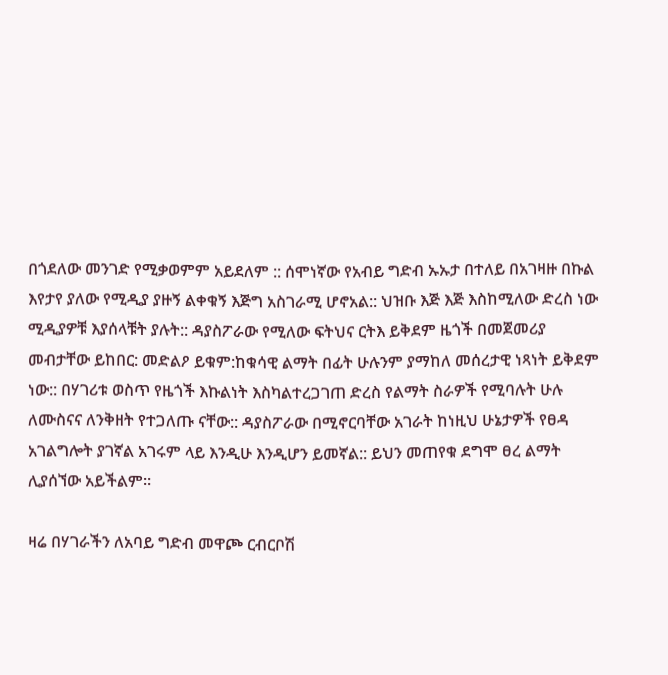በጎደለው መንገድ የሚቃወምም አይደለም :: ሰሞነኛው የአብይ ግድብ ኡኡታ በተለይ በአገዛዙ በኩል እየታየ ያለው የሚዲያ ያዙኝ ልቀቁኝ እጅግ አስገራሚ ሆኖአል:: ህዝቡ እጅ እጅ እስከሚለው ድረስ ነው ሚዲያዎቹ እያሰላቹት ያሉት:: ዳያስፖራው የሚለው ፍትህና ርትእ ይቅደም ዜጎች በመጀመሪያ መብታቸው ይከበር: መድልዖ ይቁም:ከቁሳዊ ልማት በፊት ሁሉንም ያማከለ መሰረታዊ ነጻነት ይቅደም ነው:: በሃገሪቱ ወስጥ የዜጎች እኩልነት እስካልተረጋገጠ ድረስ የልማት ስራዎች የሚባሉት ሁሉ ለሙስናና ለንቅዘት የተጋለጡ ናቸው:: ዳያስፖራው በሚኖርባቸው አገራት ከነዚህ ሁኔታዎች የፀዳ አገልግሎት ያገኛል አገሩም ላይ እንዲሁ እንዲሆን ይመኛል:: ይህን መጠየቁ ደግሞ ፀረ ልማት ሊያሰኘው አይችልም።

ዛሬ በሃገራችን ለአባይ ግድብ መዋጮ ርብርቦሽ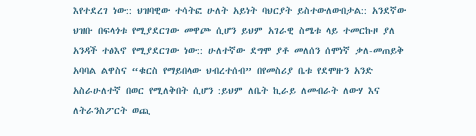እየተደረገ ነው:: ህዝባዊው ተሳትፎ ሁለት አይነት ባህርያት ይስተውለውበታል:: አንደኛው ህዝቡ በፍላጎቱ የሚያደርገው መዋጮ ሲሆን ይህም አገራዊ ስሜቱ ላይ ተመርኩዞ ያለ አንዳች ተፅእኖ የሚያደርገው ነው:: ሁለተኛው ደግሞ ያቶ መለሰን ሰሞነኛ ቃለ-መጠይቅ አባባል ልዋስና “ቁርስ የማይበላው ህብረተሰብ” በየመስሪያ ቤቱ የደሞዙን አንድ አስራሁለተኛ በወር የሚለቅበት ሲሆን :ይህም ለቤት ኪራይ ለመብራት ለውሃ እና ለትራንስፖርት ወጪ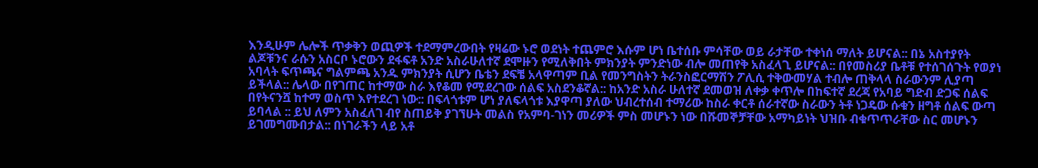እንዲሁም ሌሎች ጥቃቅን ወጪዎች ተደማምረውበት የዛሬው ኑሮ ወደነት ተጨምሮ እሱም ሆነ ቤተሰቡ ምሳቸው ወይ ራታቸው ተቀነሰ ማለት ይሆናል:: በኔ አስተያየት ልጆቹንና ራሱን አስርቦ ኑሮውን ደፋፍቶ አንድ አስራሁለተኛ ደሞዙን የሚለቅበት ምክንያት ምንድነው ብሎ መጠየቅ አስፈላጊ ይሆናል:: በየመስሪያ ቤቶቹ የተሰገሰጉት የወያነ አባላት ፍጥጫና ግልምጫ አንዱ ምክንያት ሲሆን ቤቴን ደፍቼ አላዋጣም ቢል የመንግስትን ትራንስፎርማሽን ፖሊሲ ተቅውመሃል ተብሎ ጠቅላላ ስራውንም ሊያጣ ይችላል:: ሌላው በየገጠር ከተማው ስራ እየቆመ የሚደረገው ሰልፍ አስደንቆኛል:: ከአንድ አስራ ሁለተኛ ደመወዝ ለቀቃ ቀጥሎ በከፍተኛ ደረጃ የአባይ ግድብ ድጋፍ ሰልፍ በየትናንሿ ከተማ ወስጥ እየተደረገ ነው:: በፍላጎቱም ሆነ ያለፍላጎቱ እያዋጣ ያለው ህብረተሰብ ተማሪው ከስራ ቀርቶ ሰራተኛው ስራውን ትቶ ነጋዴው ሱቁን ዘግቶ ሰልፍ ውጣ ይባላል :: ይህ ለምን አስፈለገ ብየ ስጠይቅ ያገኘሁት መልስ የአምባ-ገነን መሪዎች ምስ መሆኑን ነው በሹመኞቻቸው አማካይነት ህዝቡ ብቁጥጥራቸው ስር መሆኑን ይገመግሙበታል:: በነገራችን ላይ አቶ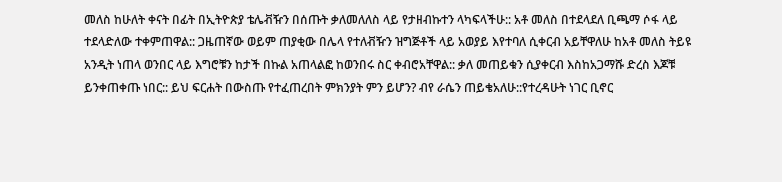መለስ ከሁለት ቀናት በፊት በኢትዮጵያ ቴሌቭዥን በሰጡት ቃለመለለስ ላይ የታዘብኩተን ላካፍላችሁ:: አቶ መለስ በተደላደለ ቢጫማ ሶፋ ላይ ተደላድለው ተቀምጠዋል:: ጋዜጠኛው ወይም ጠያቂው በሌላ የተለቭዥን ዝግጅቶች ላይ አወያይ እየተባለ ሲቀርብ አይቸዋለሁ ከአቶ መለስ ትይዩ አንዲት ነጠላ ወንበር ላይ እግሮቹን ከታች በኩል አጠላልፎ ከወንበሩ ስር ቀብሮአቸዋል:: ቃለ መጠይቁን ሲያቀርብ እስከአጋማሹ ድረስ እጆቹ ይንቀጠቀጡ ነበር:: ይህ ፍርሐት በውስጡ የተፈጠረበት ምክንያት ምን ይሆን? ብየ ራሴን ጠይቄአለሁ::የተረዳሁት ነገር ቢኖር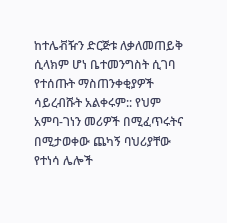ከተሌቭዥን ድርጅቱ ለቃለመጠይቅ ሲላክም ሆነ ቤተመንግስት ሲገባ የተሰጡት ማስጠንቀቂያዎች ሳይረብሹት አልቀሩም:: የህም አምባ-ገነን መሪዎች በሚፈጥሩትና በሚታወቀው ጨካኝ ባህሪያቸው የተነሳ ሌሎች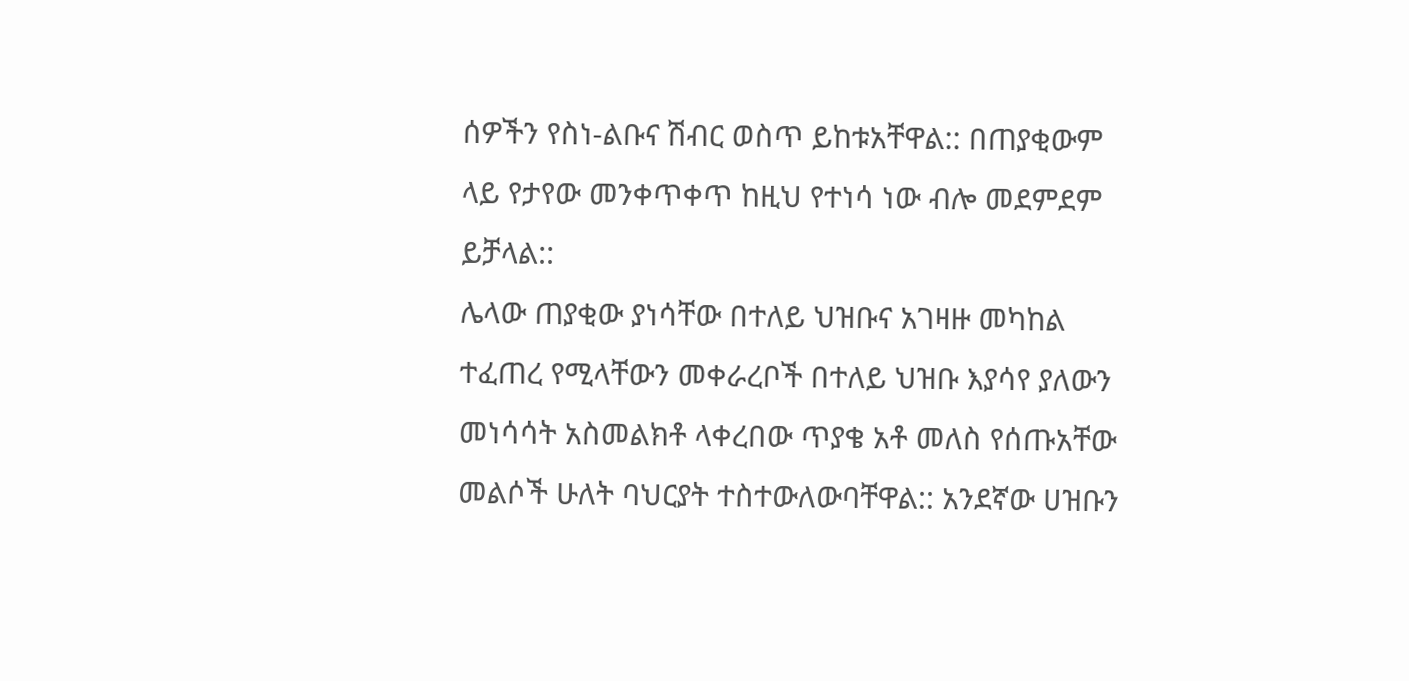ሰዎችን የስነ-ልቡና ሽብር ወስጥ ይከቱአቸዋል:: በጠያቂውም ላይ የታየው መንቀጥቀጥ ከዚህ የተነሳ ነው ብሎ መደምደም ይቻላል::
ሌላው ጠያቂው ያነሳቸው በተለይ ህዝቡና አገዛዙ መካከል ተፈጠረ የሚላቸውን መቀራረቦች በተለይ ህዝቡ እያሳየ ያለውን መነሳሳት አስመልክቶ ላቀረበው ጥያቄ አቶ መለስ የሰጡአቸው መልሶች ሁለት ባህርያት ተስተውለውባቸዋል:: አንደኛው ሀዝቡን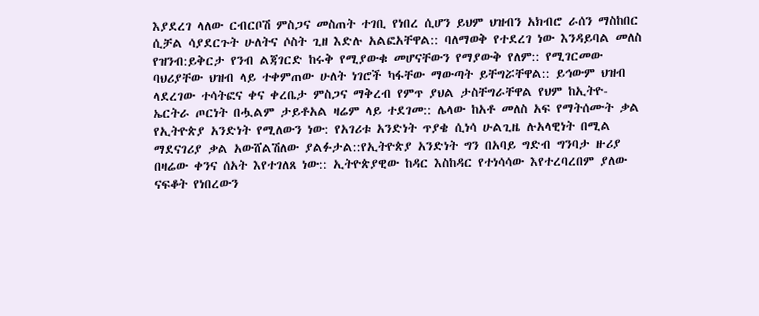እያደረገ ላለው ርብርቦሽ ምስጋና መስጠት ተገቢ የነበረ ሲሆን ይህም ህዝብን አክብሮ ራሰን ማስከበር ሲቻል ሳያደርጉት ሁለትና ሶስት ጊዘ እድሉ አልፎአቸዋል:: ባለማወቅ የተደረገ ነው እንዳይባል መለስ የዝንብ:ይቅርታ የንብ ልጃገርድ ከሩቅ የሚያውቁ መሆናቸውን የማያውቅ የለም:: የሚገርመው ባህሪያቸው ህዝብ ላይ ተቀምጠው ሁለት ነገሮች ካፋቸው ማውጣት ይቸግሯቸዋል:: ይኅውም ህዝብ ላደረገው ተሳትፎና ቀና ቀረቤታ ምስጋና ማቅረብ የምጥ ያህል ታስቸግራቸዋል የህም ከኢትዮ-ኤርትራ ጦርነት በሗልም ታይቶአል ዛሬም ላይ ተደገመ:: ሌላው ከአቶ መለስ አፍ የማትሰሙት ቃል የኢትዮጵያ አንድነት የሚለውን ነው: የአገሪቱ አንድነት ጥያቄ ሲነሳ ሁልጊዜ ሉአላዊነት በሚል ማደናገሪያ ቃል አውሸልሽለው ያልፉታል::የኢትዮጵያ አንድነት ግን በአባይ ግድብ ግንባታ ዙሪያ በዛሬው ቀንና ሰአት እየተገለጸ ነው:: ኢትዮጵያዊው ከዳር እስከዳር የተነሳሳው እየተረባረበም ያለው ናፍቆት የነበረውን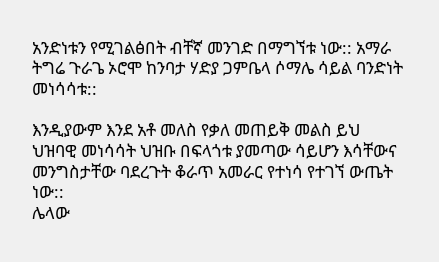አንድነቱን የሚገልፅበት ብቸኛ መንገድ በማግኘቱ ነው:: አማራ ትግሬ ጉራጌ ኦሮሞ ከንባታ ሃድያ ጋምቤላ ሶማሌ ሳይል ባንድነት መነሳሳቱ::

እንዲያውም እንደ አቶ መለስ የቃለ መጠይቅ መልስ ይህ ህዝባዊ መነሳሳት ህዝቡ በፍላጎቱ ያመጣው ሳይሆን እሳቸውና መንግስታቸው ባደረጉት ቆራጥ አመራር የተነሳ የተገኘ ውጤት ነው::
ሌላው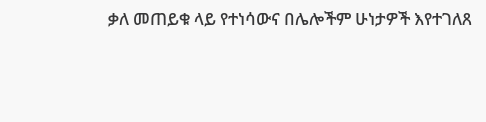ቃለ መጠይቁ ላይ የተነሳውና በሌሎችም ሁነታዎች እየተገለጸ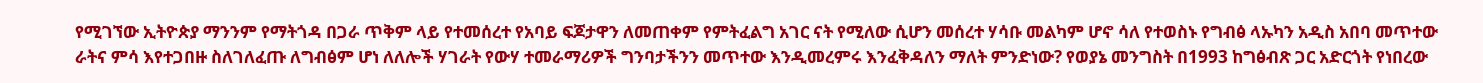የሚገኘው ኢትዮጵያ ማንንም የማትጎዳ በጋራ ጥቅም ላይ የተመሰረተ የአባይ ፍጆታዋን ለመጠቀም የምትፈልግ አገር ናት የሚለው ሲሆን መሰረተ ሃሳቡ መልካም ሆኖ ሳለ የተወስኑ የግብፅ ላኡካን አዲስ አበባ መጥተው ራትና ምሳ እየተጋበዙ ስለገለፈጡ ለግብፅም ሆነ ለለሎች ሃገራት የውሃ ተመራማሪዎች ግንባታችንን መጥተው እንዲመረምሩ እንፈቅዳለን ማለት ምንድነው? የወያኔ መንግስት በ1993 ከግፅብጽ ጋር አድርጎት የነበረው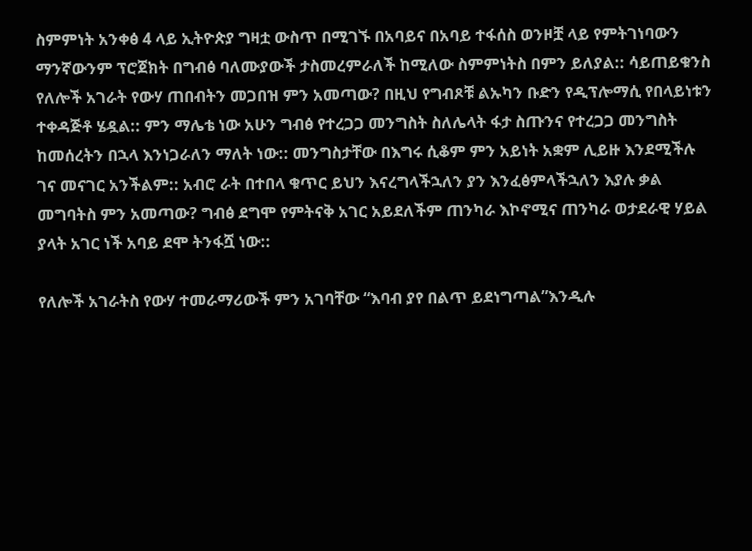ስምምነት አንቀፅ 4 ላይ ኢትዮጵያ ግዛቷ ውስጥ በሚገኙ በአባይና በአባይ ተፋሰስ ወንዞቿ ላይ የምትገነባውን ማንኛውንም ፕሮጀክት በግብፅ ባለሙያውች ታስመረምራለች ከሚለው ስምምነትስ በምን ይለያል:: ሳይጠይቁንስ የለሎች አገራት የውሃ ጠበብትን መጋበዝ ምን አመጣው? በዚህ የግብጾቹ ልኡካን ቡድን የዲፕሎማሲ የበላይነቱን ተቀዳጅቶ ሄዷል:: ምን ማሌቴ ነው አሁን ግብፅ የተረጋጋ መንግስት ስለሌላት ፋታ ስጡንና የተረጋጋ መንግስት ከመሰረትን በኋላ እንነጋራለን ማለት ነው:: መንግስታቸው በእግሩ ሲቆም ምን አይነት አቋም ሊይዙ እንደሚችሉ ገና መናገር አንችልም:: አብሮ ራት በተበላ ቁጥር ይህን እናረግላችኋለን ያን እንፈፅምላችኋለን እያሉ ቃል መግባትስ ምን አመጣው? ግብፅ ደግሞ የምትናቅ አገር አይደለችም ጠንካራ እኮኖሚና ጠንካራ ወታደራዊ ሃይል ያላት አገር ነች አባይ ደሞ ትንፋሿ ነው::

የለሎች አገራትስ የውሃ ተመራማሪውች ምን አገባቸው “እባብ ያየ በልጥ ይደነግጣል”እንዲሉ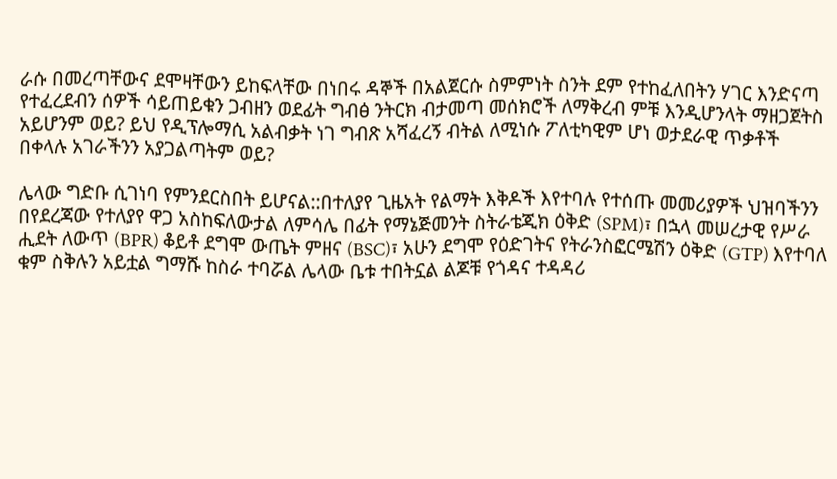ራሱ በመረጣቸውና ደሞዛቸውን ይከፍላቸው በነበሩ ዳኞች በአልጀርሱ ስምምነት ስንት ደም የተከፈለበትን ሃገር እንድናጣ የተፈረደብን ሰዎች ሳይጠይቁን ጋብዘን ወደፊት ግብፅ ንትርክ ብታመጣ መሰክሮች ለማቅረብ ምቹ እንዲሆንላት ማዘጋጀትስ አይሆንም ወይ? ይህ የዲፕሎማሲ አልብቃት ነገ ግብጽ አሻፈረኝ ብትል ለሚነሱ ፖለቲካዊም ሆነ ወታደራዊ ጥቃቶች በቀላሉ አገራችንን አያጋልጣትም ወይ?

ሌላው ግድቡ ሲገነባ የምንደርስበት ይሆናል::በተለያየ ጊዜአት የልማት እቅዶች እየተባሉ የተሰጡ መመሪያዎች ህዝባችንን በየደረጃው የተለያየ ዋጋ አስከፍለውታል ለምሳሌ በፊት የማኔጅመንት ስትራቴጂክ ዕቅድ (SPM)፣ በኋላ መሠረታዊ የሥራ ሒደት ለውጥ (BPR) ቆይቶ ደግሞ ውጤት ምዘና (BSC)፣ አሁን ደግሞ የዕድገትና የትራንስፎርሜሽን ዕቅድ (GTP) እየተባለ ቁም ስቅሉን አይቷል ግማሹ ከስራ ተባሯል ሌላው ቤቱ ተበትኗል ልጆቹ የጎዳና ተዳዳሪ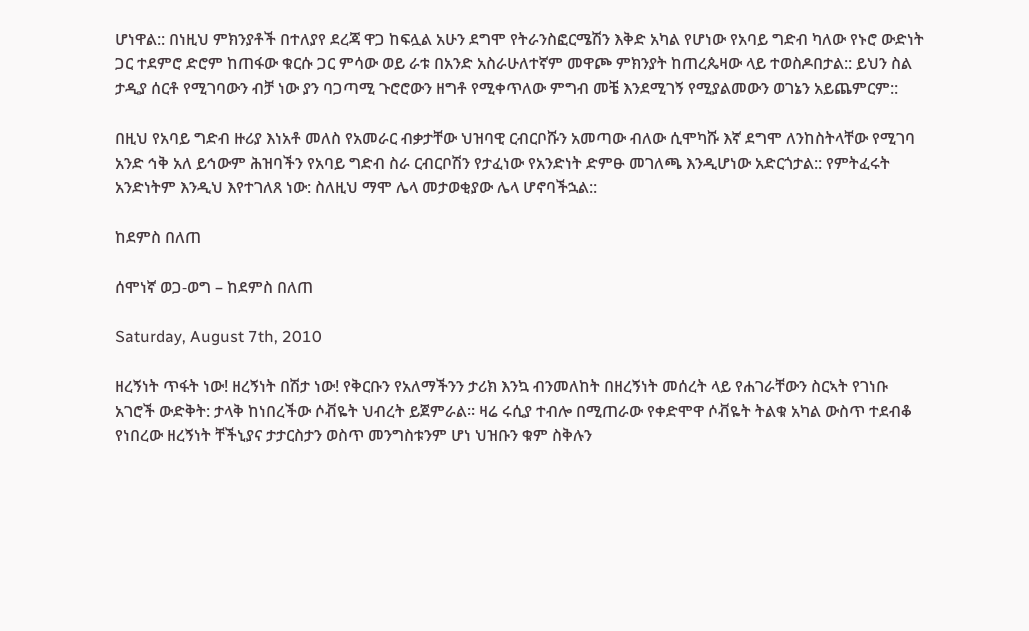ሆነዋል:: በነዚህ ምክንያቶች በተለያየ ደረጃ ዋጋ ከፍሏል አሁን ደግሞ የትራንስፎርሜሽን እቅድ አካል የሆነው የአባይ ግድብ ካለው የኑሮ ውድነት ጋር ተደምሮ ድሮም ከጠፋው ቁርሱ ጋር ምሳው ወይ ራቱ በአንድ አስራሁለተኛም መዋጮ ምክንያት ከጠረጴዛው ላይ ተወስዶበታል:: ይህን ስል ታዲያ ሰርቶ የሚገባውን ብቻ ነው ያን ባጋጣሚ ጉሮሮውን ዘግቶ የሚቀጥለው ምግብ መቼ እንደሚገኝ የሚያልመውን ወገኔን አይጨምርም::

በዚህ የአባይ ግድብ ዙሪያ እነአቶ መለስ የአመራር ብቃታቸው ህዝባዊ ርብርቦሹን አመጣው ብለው ሲሞካሹ እኛ ደግሞ ለንከስትላቸው የሚገባ አንድ ኅቅ አለ ይኅውም ሕዝባችን የአባይ ግድብ ስራ ርብርቦሽን የታፈነው የአንድነት ድምፁ መገለጫ እንዲሆነው አድርጎታል:: የምትፈሩት አንድነትም እንዲህ እየተገለጸ ነው: ስለዚህ ማሞ ሌላ መታወቂያው ሌላ ሆኖባችኋል::

ከደምስ በለጠ

ሰሞነኛ ወጋ-ወግ – ከደምስ በለጠ

Saturday, August 7th, 2010

ዘረኝነት ጥፋት ነው! ዘረኝነት በሽታ ነው! የቅርቡን የአለማችንን ታሪክ እንኳ ብንመለከት በዘረኝነት መሰረት ላይ የሐገራቸውን ስርኣት የገነቡ አገሮች ውድቅት: ታላቅ ከነበረችው ሶቭዬት ህብረት ይጀምራል። ዛሬ ሩሲያ ተብሎ በሚጠራው የቀድሞዋ ሶቭዬት ትልቁ አካል ውስጥ ተደብቆ የነበረው ዘረኝነት ቸችኒያና ታታርስታን ወስጥ መንግስቱንም ሆነ ህዝቡን ቁም ስቅሉን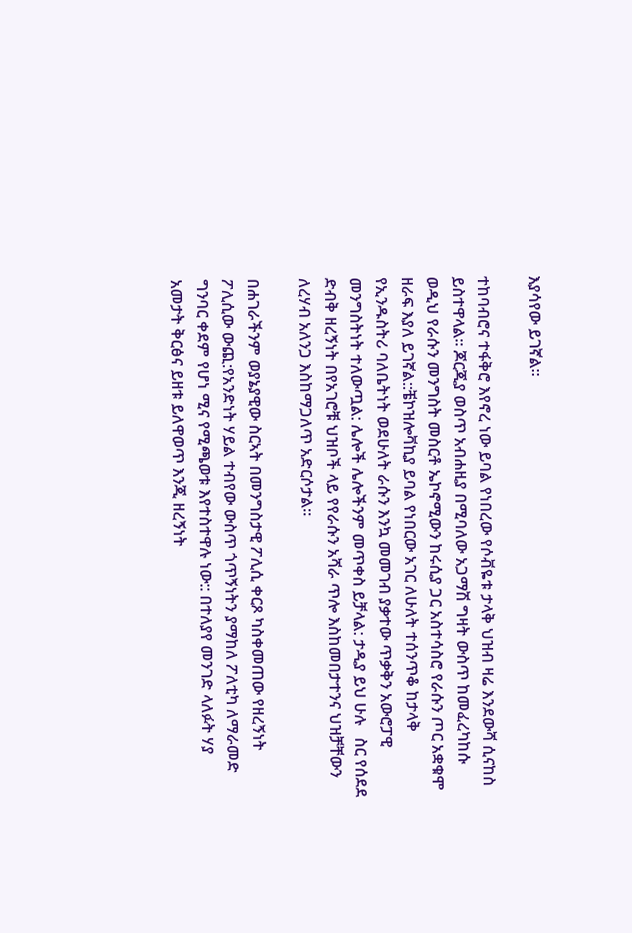እያሳየው ይገኛል።

ተከባብሮና ተፋቅሮ እየኖረ ነው ይባል የነበረው የሶቭዬቱ ታላቅ ህዝብ ዛሬ እንደውሻ ሲናከስ ይስተዋላል። ጆርጂያ ወስጥ አብሐዚያ በሚባለው አጋማሽ ግዛት ውስጥ ከመፈረካከሱ ወዲህ የራሱን መንግስት መስርቶ ኤኮኖሚውን ከሩሲያ ጋር አስተሳስሮ የራሱን ጦር አቋቁሞ ዘራፍ እያለ ይገኛል::ቼኮዝሎቫኪያ ይባል የነበርው አገር ለሁለት ተሰንጥቆ ከታላቅ የኢንዱስትሪ ባለቤትነት ወደሁለት ራሱን እንኳ መመገብ ያቃተው ጥቃቅን አውሮፓዊ መንግስትነት ተለውጧል: ሌሎች ሌሎችንም መጥቀስ ይቻላል: ታዲያ ይህ ሁሉ   ስር የሰደደ ድብቅ ዘረኝነት በየአገሮቹ ህዝቦች ላይ የየራሱን አሻራ ጥሎ እስከመበታተንና ህዝቻቸውን ለረሃብ አለንጋ እስከማጋለጥ አድርሶታል።

በሐገራችንም ወያኔያዊው ስርኣት በመንግስታዊ ፖሊሲ ቀርጾ ካስቀመጠው የዘረኝነት ፖሊሲው ውጪ:የአንድነት ሃይል ተብየው ውስጥ ጎጥኝነትን ያማከለ ፖለቲካ ለማራመድ ግንባር ቀደም የሆነ ሚና የሚጫወቱ እየተስተዋሉ ነው:: በተለያየ መንገድ ላለፉት ሃያ አመታት ቅርፅና ይዘቱ ይለዋወጥ እንጂ ዘረኝነት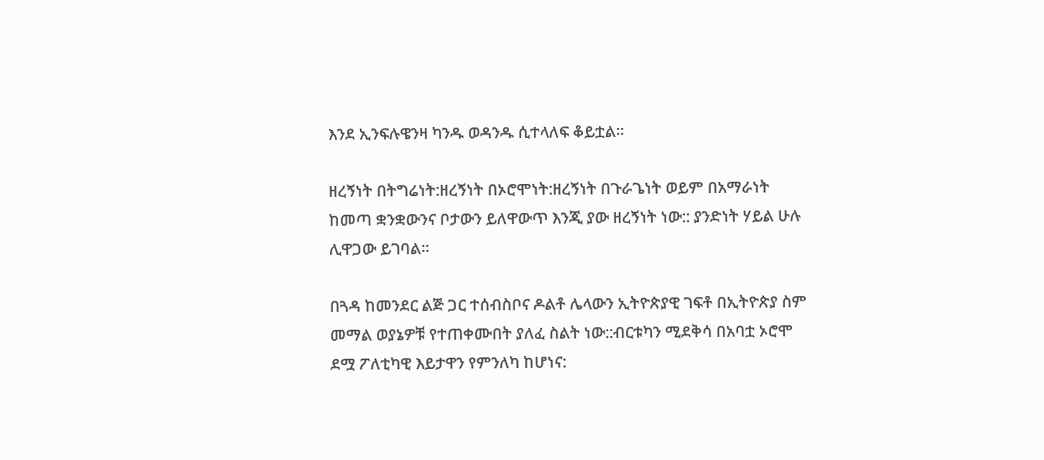እንደ ኢንፍሉዌንዛ ካንዱ ወዳንዱ ሲተላለፍ ቆይቷል።

ዘረኝነት በትግሬነት:ዘረኝነት በኦሮሞነት:ዘረኝነት በጉራጌነት ወይም በአማራነት ከመጣ ቋንቋውንና ቦታውን ይለዋውጥ እንጂ ያው ዘረኝነት ነው:: ያንድነት ሃይል ሁሉ ሊዋጋው ይገባል።

በጓዳ ከመንደር ልጅ ጋር ተሰብስቦና ዶልቶ ሌላውን ኢትዮጵያዊ ገፍቶ በኢትዮጵያ ስም መማል ወያኔዎቹ የተጠቀሙበት ያለፈ ስልት ነው::ብርቱካን ሚደቅሳ በአባቷ ኦሮሞ ደሟ ፖለቲካዊ እይታዋን የምንለካ ከሆነና: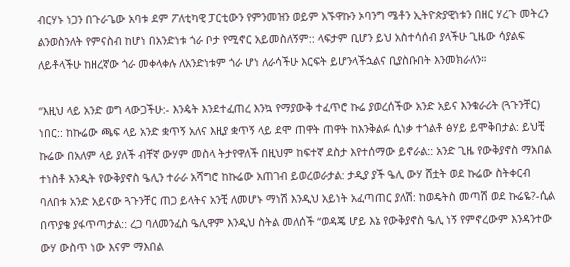ብርሃኑ ነጋን በጉራጌው አባቱ ደም ፖለቲካዊ ፓርቲውን የምንመዝን ወይም አኙዋኩን ኦባንግ ሜቶን ኢትዮጵያዊነቱን በዘር ሃረጉ መትረን ልንወስንለት የምናስብ ከሆነ በአንድነቱ ጎራ ቦታ የሚኖር አይመስለኝም:: ላፍታም ቢሆን ይህ አስተሳሰብ ያላችሁ ጊዜው ሳያልፍ ለይቶላችሁ ከዘረኛው ጎራ መቀላቀሉ ለአንድነቱም ጎራ ሆነ ለራሳችሁ እርፍት ይሆንላችኋልና ቢያስቡበት እንመክራለን።

“እዚህ ላይ አንድ ወግ ላውጋችሁ:- እንዼት እንደተፈጠረ እንኳ የማያውቅ ተፈጥሮ ኩሬ ያወረሰችው አንድ አይና እንቁራሪት (ጓጉንቸር) ነበር:: ከኩሬው ጫፍ ላይ አንድ ቋጥኝ አለና እዚያ ቋጥኝ ላይ ደሞ ጠዋት ጠዋት ከእንቅልፉ ሲነቃ ተጎልቶ ፅሃይ ይሞቅበታል: ይህቺ ኩሬው በአለም ላይ ያለች ብቸኛ ውሃም መስላ ትታየዋለች በዚህም ከፍተኛ ደስታ እየተሰማው ይኖራል:: አንድ ጊዜ የውቅያኖስ ማአበል ተነስቶ አንዲት የውቅያኖስ ዔሊን ተራራ አሻግሮ ከኩሬው አጠገብ ይወረወራታል: ታዲያ ያች ዔሊ ውሃ ሸቷት ወደ ኩሬው ስትቀርብ ባለበቱ አንድ አይናው ጓጉንቸር ጠጋ ይላትና አንቺ ለመሆኑ ማነሽ እንዲህ አይነት አፈጣጠር ያለሽ: ከወዴትስ መጣሽ ወደ ኩሬዬ?-ሲል በጥያቄ ያፋጥጣታል:: ረጋ ባለመንፈስ ዔሊዋም እንዲህ ስትል መለሰች “ወዳጄ ሆይ እኔ የውቅያኖስ ዔሊ ነኝ የምኖረውም እንዳንተው ውሃ ውስጥ ነው እናም ማእበል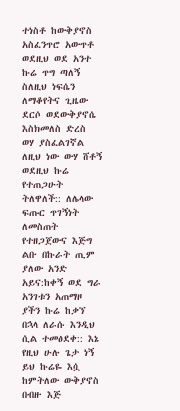ተነስቶ ከውቅያኖስ አስፈንጥሮ አውጥቶ ወደዚህ ወደ አንተ ኩሬ ጥግ ጣለኝ ስለዚህ ነፍሴን ለማቆየትና ጊዜው ደርሶ ወደውቅያኖሴ እስክመለስ ድረስ ወሃ ያስፈልገኛል ለዚህ ነው ውሃ ሸቶኝ ወደዚህ ኩሬ የተጠጋሁት ትለዋለች:: ለሌላው ፍጡር ጥገኝነት ለመስጠት የተዘጋጀውና እጅግ ልቡ በኩራት ጢም ያለው አንድ አይና:ከቀኝ ወደ ግራ አንገቱን አጠማዞ ያችን ኩሬ ከቃኘ በኋላ ለራሱ እንዲህ ሲል ተመፅደቀ:: እኔ የዚህ ሁሉ ጌታ ነኝ ይህ ኩሬዬ እሷ ከምትለው ውቅያኖስ በብዙ እጅ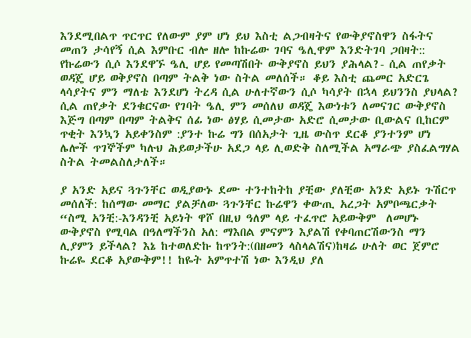እንደሚበልጥ ጥርጥር የለውም ያም ሆነ ይህ እስቲ ልጋብዛትና የውቅያኖስዋን ስፋትና መጠን ታሳየኝ ሲል እምቡር ብሎ ዘሎ ከኩሬው ገባና ዔሊዋም እንድትገባ ጋበዛት:: የኩሬውን ሲሶ እንደዋኙ ዔሊ ሆይ የመጣሽበት ውቅያኖስ ይህን ያሕላል?- ሲል ጠየቃት ወዳጄ ሆይ ወቅያኖስ በጣም ትልቅ ነው ስትል መለሰች። ቆይ እስቲ ጨመር አድርጌ ላሳያትና ምን ማለቴ እንደሆነ ትረዳ ሲል ሁለተኛውን ሲሶ ካሳያት በኋላ ይህንንስ ያህላል? ሲል ጠየቃት ደንቁርናው የገባት ዔሊ ምን መሰለህ ወዳጄ እውነቱን ለመናገር ውቅያኖስ እጅግ በጣም በጣም ትልቅና ሰፊ ነው ፅሃይ ሲመታው አድሮ ሲመታው ቢውልና ቢከርም ጥቂት እንኳን አይቀንስም :ያንተ ኩሬ ግን በሰአታት ጊዜ ውስጥ ደርቆ ያንተንም ሆነ ሌሎች ጥገኞችም ካሉህ ሕይወታችሁ አደጋ ላይ ሊወድቅ ስለሚችል አማራጭ ያስፈልግሃል ስትል ትመልስለታለች።

ያ አንድ አይና ጓጉንቸር ወዲያውኑ ደሙ ተንተከትከ ያቺው ያለቺው አንድ አይኑ ጉሽርጥ መሰለች: ከሰማው መማር ያልቻለው ጓጉንቸር ኩሬዋን ቀውጢ አረጋት አምቦጫርቃት “ስሚ አንቺ:-እንዳንቺ አይነት ዋሾ በዚህ ዓለም ላይ ተፈጥሮ አይውቅም  ለመሆኑ ውቅያኖስ የሚባል በዓለማችንስ አለ: ማእበል ምናምን እያልሽ የቀባጠርሽውንስ ማን ሊያምን ይችላል? እኔ ከተወለድኩ ከጥንት:(በዘመን ላስላልሽና)ከዛሬ ሁለት ወር ጀምሮ ኩሬዬ ደርቆ አያውቅም!! ከዬት አምጥተሽ ነው እንዲህ ያለ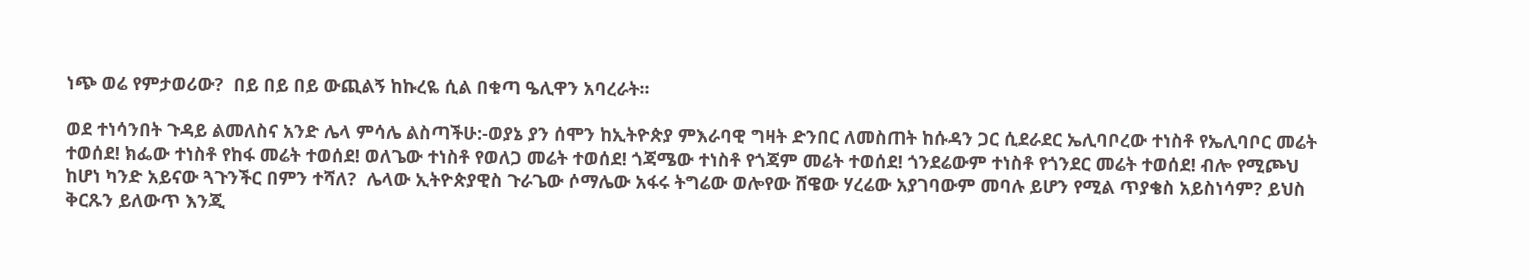ነጭ ወሬ የምታወሪው?  በይ በይ በይ ውጪልኝ ከኩረዬ ሲል በቁጣ ዔሊዋን አባረራት።

ወደ ተነሳንበት ጉዳይ ልመለስና አንድ ሌላ ምሳሌ ልስጣችሁ:-ወያኔ ያን ሰሞን ከኢትዮጵያ ምእራባዊ ግዛት ድንበር ለመስጠት ከሱዳን ጋር ሲደራደር ኤሊባቦረው ተነስቶ የኤሊባቦር መሬት ተወሰደ! ክፌው ተነስቶ የከፋ መሬት ተወሰደ! ወለጌው ተነስቶ የወለጋ መሬት ተወሰደ! ጎጃሜው ተነስቶ የጎጃም መሬት ተወሰደ! ጎንደሬውም ተነስቶ የጎንደር መሬት ተወሰደ! ብሎ የሚጮህ ከሆነ ካንድ አይናው ጓጉንችር በምን ተሻለ?  ሌላው ኢትዮጵያዊስ ጉራጌው ሶማሌው አፋሩ ትግሬው ወሎየው ሸዌው ሃረሬው አያገባውም መባሉ ይሆን የሚል ጥያቄስ አይስነሳም? ይህስ ቅርጹን ይለውጥ እንጂ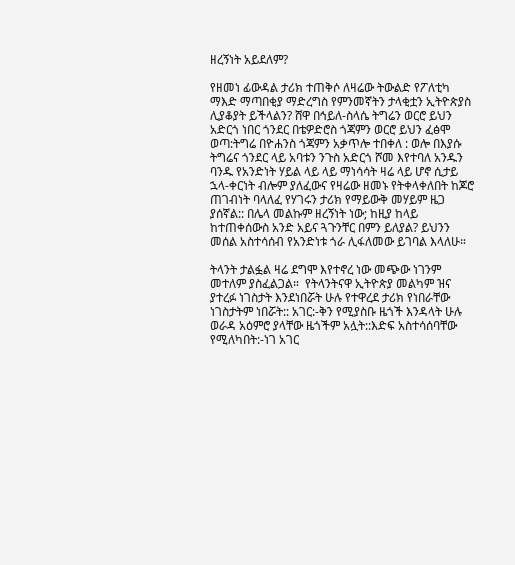ዘረኝነት አይደለም?

የዘመነ ፊውዳል ታሪክ ተጠቅሶ ለዛሬው ትውልድ የፖለቲካ ማእድ ማጣበቂያ ማድረግስ የምንመኛትን ታላቂቷን ኢትዮጵያስ ሊያቆያት ይችላልን? ሸዋ በኅይለ-ስላሴ ትግሬን ወርሮ ይህን አድርጎ ነበር ጎንደር በቴዎድሮስ ጎጃምን ወርሮ ይህን ፈፅሞ ወጣ:ትግሬ በዮሐንስ ጎጃምን አቃጥሎ ተበቀለ : ወሎ በእያሱ ትግሬና ጎንደር ላይ አባቱን ንጉስ አድርጎ ሾመ እየተባለ አንዱን ባንዱ የአንድነት ሃይል ላይ ላይ ማነሳሳት ዛሬ ላይ ሆኖ ሲታይ ኋላ-ቀርነት ብሎም ያለፈውና የዛሬው ዘመኑ የትቀላቀለበት ከጆሮ ጠገብነት ባላለፈ የሃገሩን ታሪክ የማይውቅ መሃይም ዜጋ ያሰኛል:: በሌላ መልኩም ዘረኝነት ነው; ከዚያ ከላይ ከተጠቀሰውስ አንድ አይና ጓጉንቸር በምን ይለያል? ይህንን መሰል አስተሳሰብ የአንድነቱ ጎራ ሊፋለመው ይገባል እላለሁ።

ትላንት ታልፏል ዛሬ ደግሞ እየተኖረ ነው መጭው ነገንም መተለም ያስፈልጋል።  የትላንትናዋ ኢትዮጵያ መልካም ዝና ያተረፉ ነገስታት እንደነበሯት ሁሉ የተዋረደ ታሪክ የነበራቸው ነገስታትም ነበሯት:: አገር:-ቅን የሚያስቡ ዜጎች እንዳላት ሁሉ ወራዳ አዕምሮ ያላቸው ዜጎችም አሏት::እድፍ አስተሳሰባቸው የሚለካበት:-ነገ አገር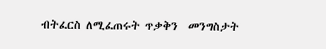ብትፈርስ ለሚፈጠሩት ጥቃቅን  መንግስታት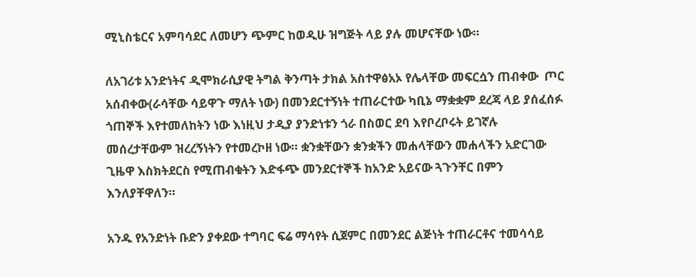ሚኒስቴርና አምባሳደር ለመሆን ጭምር ከወዲሁ ዝግጅት ላይ ያሉ መሆናቸው ነው።

ለአገሪቱ አንድነትና ዲሞክራሲያዊ ትግል ቅንጣት ታክል አስተዋፅአኦ የሌላቸው መፍርሷን ጠብቀው  ጦር አሰብቀው(ራሳቸው ሳይዋጉ ማለት ነው) በመንደርተኝነት ተጠራርተው ካቢኔ ማቋቋም ደረጃ ላይ ያሰፈሰፉ ጎጠኞች እየተመለከትን ነው እነዚህ ታዲያ ያንድነቱን ጎራ በስወር ደባ እየቦረቦሩት ይገኛሉ መሰረታቸውም ዝረረኝነትን የተመረኮዘ ነው። ቋንቋቸውን ቋንቋችን መሐላቸውን መሐላችን አድርገው ጊዜዋ እስክትደርስ የሚጠብቁትን እድፋጭ መንደርተኞች ከአንድ አይናው ጓጉንቸር በምን እንለያቸዋለን።

አንዱ የአንድነት ቡድን ያቀደው ተግባር ፍሬ ማሳየት ሲጀምር በመንደር ልጅነት ተጠራርቶና ተመሳሳይ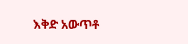እቅድ አውጥቶ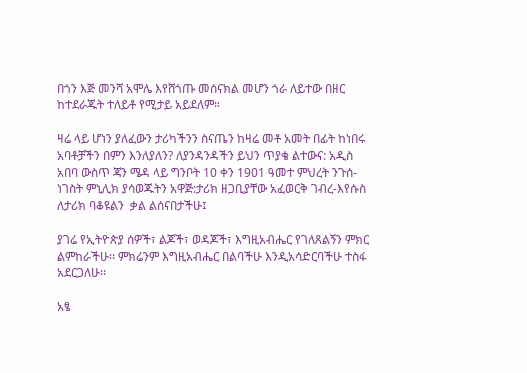በጎን እጅ መንሻ አሞሌ እየሸጎጡ መሰናክል መሆን ጎራ ለይተው በዘር ከተደራጁት ተለይቶ የሚታይ አይደለም።

ዛሬ ላይ ሆነን ያለፈውን ታሪካችንን ስናጤን ከዛሬ መቶ አመት በፊት ከነበሩ አባቶቻችን በምን እንለያለን? ለያንዳንዳችን ይህን ጥያቄ ልተውና: አዲስ አበባ ውስጥ ጃን ሜዳ ላይ ግንቦት 10 ቀን 1901 ዓመተ ምህረት ንጉሰ-ነገስት ምኒሊክ ያሳወጁትን አዋጅ:ታሪክ ዘጋቢያቸው አፈወርቅ ገብረ-እየሱስ ለታሪክ ባቆዩልን  ቃል ልሰናበታችሁ፤

ያገሬ የኢትዮጵያ ሰዎች፣ ልጆች፣ ወዳጆች፣ እግዚአብሔር የገለጸልኝን ምክር ልምከራችሁ፡፡ ምክሬንም እግዚአብሔር በልባችሁ እንዲአሳድርባችሁ ተስፋ አደርጋለሁ፡፡

አፄ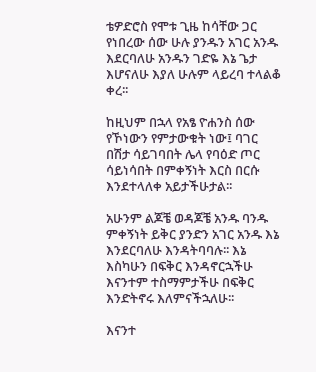ቴዎድሮስ የሞቱ ጊዜ ከሳቸው ጋር የነበረው ሰው ሁሉ ያንዱን አገር አንዱ እደርባለሁ አንዱን ገድዬ እኔ ጌታ እሆናለሁ እያለ ሁሉም ላይረባ ተላልቆ ቀረ፡፡

ከዚህም በኋላ የአፄ ዮሐንስ ሰው የኾነውን የምታውቁት ነው፤ ባገር በሽታ ሳይገባበት ሌላ የባዕድ ጦር ሳይነሳበት በምቀኝነት እርስ በርሱ እንደተላለቀ አይታችሁታል፡፡

አሁንም ልጆቼ ወዳጆቼ አንዱ ባንዱ ምቀኝነት ይቅር ያንድን አገር አንዱ እኔ እንደርባለሁ እንዳትባባሉ፡፡ እኔ እስካሁን በፍቅር እንዳኖርኋችሁ እናንተም ተስማምታችሁ በፍቅር እንድትኖሩ እለምናችኋለሁ፡፡

እናንተ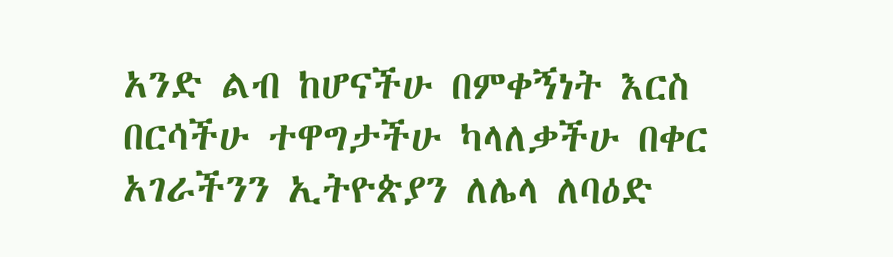አንድ ልብ ከሆናችሁ በምቀኝነት እርስ በርሳችሁ ተዋግታችሁ ካላለቃችሁ በቀር አገራችንን ኢትዮጵያን ለሌላ ለባዕድ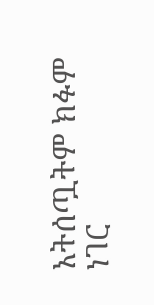አትሰጧትም ክፉም ነገር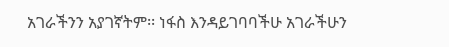አገራችንን አያገኛትም፡፡ ነፋስ እንዳይገባባችሁ አገራችሁን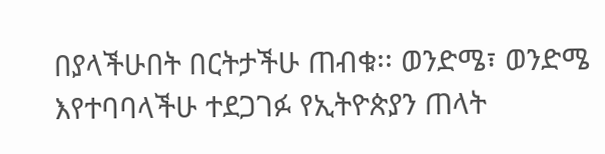በያላችሁበት በርትታችሁ ጠብቁ፡፡ ወንድሜ፣ ወንድሜ እየተባባላችሁ ተደጋገፉ የኢትዮጵያን ጠላት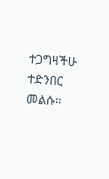ተጋግዛችሁ ተድንበር መልሱ፡፡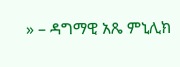» – ዳግማዊ አጼ ምኒሊክ